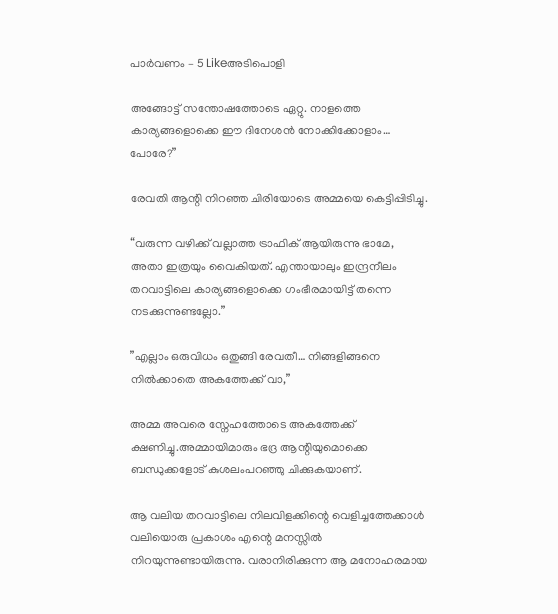പാർവണം – 5 Likeഅടിപൊളി

അങ്ങോട്ട് സന്തോഷത്തോടെ ഏറ്റു. നാളത്തെ കാര്യങ്ങളൊക്കെ ഈ ദിനേശൻ നോക്കിക്കോളാം… പോരേ?”

രേവതി ആന്റി നിറഞ്ഞ ചിരിയോടെ അമ്മയെ കെട്ടിപ്പിടിച്ചു.

“വരുന്ന വഴിക്ക് വല്ലാത്ത ട്രാഫിക് ആയിരുന്നു ഭാമേ, അതാ ഇത്രയും വൈകിയത്. എന്തായാലും ഇന്ദ്രനീലം തറവാട്ടിലെ കാര്യങ്ങളൊക്കെ ഗംഭീരമായിട്ട് തന്നെ നടക്കുന്നുണ്ടല്ലോ.”

”എല്ലാം ഒരുവിധം ഒതുങ്ങി രേവതീ… നിങ്ങളിങ്ങനെ നിൽക്കാതെ അകത്തേക്ക് വാ,”

അമ്മ അവരെ സ്നേഹത്തോടെ അകത്തേക്ക് ക്ഷണിച്ചു.അമ്മായിമാരും ഭദ്ര ആന്റിയുമൊക്കെ ബന്ധുക്കളോട് കുശലംപറഞ്ഞു ചിക്കുകയാണ്.

ആ വലിയ തറവാട്ടിലെ നിലവിളക്കിന്റെ വെളിച്ചത്തേക്കാൾ വലിയൊരു പ്രകാശം എന്റെ മനസ്സിൽ നിറയുന്നുണ്ടായിരുന്നു. വരാനിരിക്കുന്ന ആ മനോഹരമായ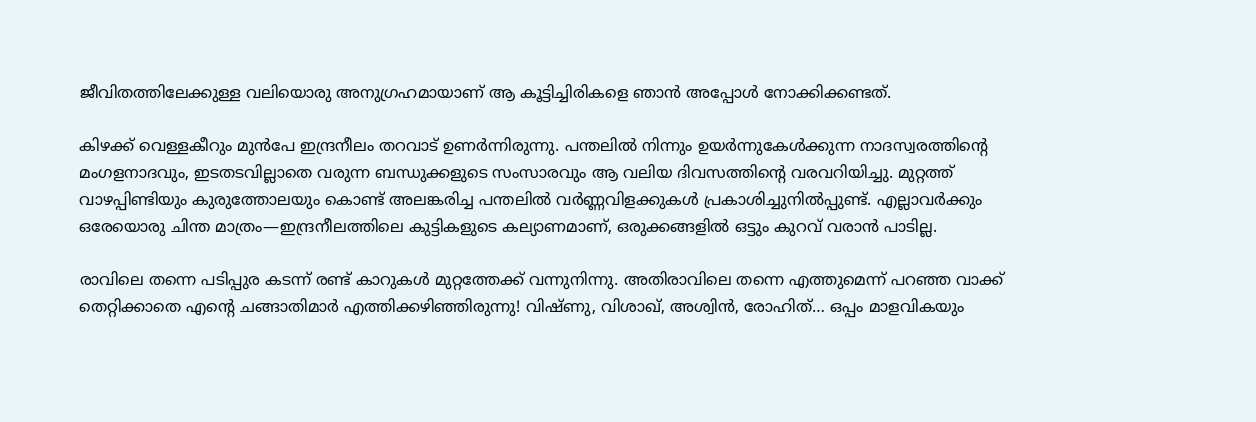ജീവിതത്തിലേക്കുള്ള വലിയൊരു അനുഗ്രഹമായാണ് ആ കൂട്ടിച്ചിരികളെ ഞാൻ അപ്പോൾ നോക്കിക്കണ്ടത്.

കിഴക്ക് വെള്ളകീറും മുൻപേ ഇന്ദ്രനീലം തറവാട് ഉണർന്നിരുന്നു. പന്തലിൽ നിന്നും ഉയർന്നുകേൾക്കുന്ന നാദസ്വരത്തിന്റെ മംഗളനാദവും, ഇടതടവില്ലാതെ വരുന്ന ബന്ധുക്കളുടെ സംസാരവും ആ വലിയ ദിവസത്തിന്റെ വരവറിയിച്ചു. മുറ്റത്ത് വാഴപ്പിണ്ടിയും കുരുത്തോലയും കൊണ്ട് അലങ്കരിച്ച പന്തലിൽ വർണ്ണവിളക്കുകൾ പ്രകാശിച്ചുനിൽപ്പുണ്ട്. എല്ലാവർക്കും ഒരേയൊരു ചിന്ത മാത്രം—ഇന്ദ്രനീലത്തിലെ കുട്ടികളുടെ കല്യാണമാണ്, ഒരുക്കങ്ങളിൽ ഒട്ടും കുറവ് വരാൻ പാടില്ല.

രാവിലെ തന്നെ പടിപ്പുര കടന്ന് രണ്ട് കാറുകൾ മുറ്റത്തേക്ക് വന്നുനിന്നു. അതിരാവിലെ തന്നെ എത്തുമെന്ന് പറഞ്ഞ വാക്ക് തെറ്റിക്കാതെ എന്റെ ചങ്ങാതിമാർ എത്തിക്കഴിഞ്ഞിരുന്നു! വിഷ്ണു, വിശാഖ്, അശ്വിൻ, രോഹിത്… ഒപ്പം മാളവികയും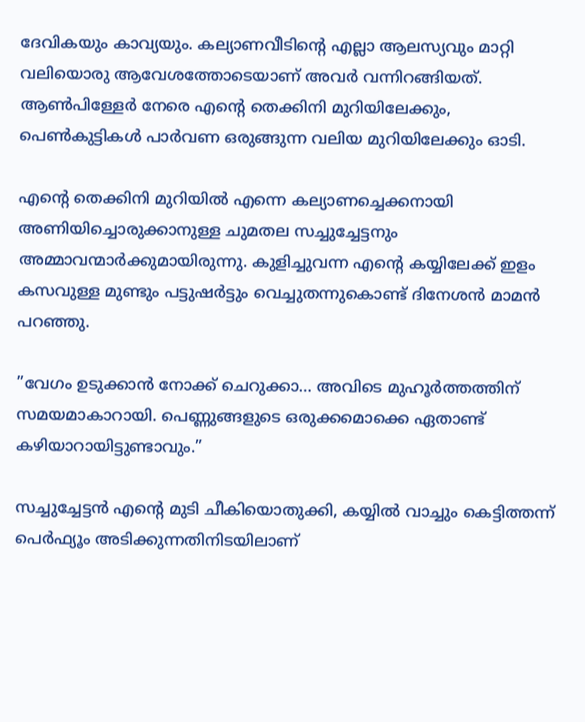ദേവികയും കാവ്യയും. കല്യാണവീടിന്റെ എല്ലാ ആലസ്യവും മാറ്റി വലിയൊരു ആവേശത്തോടെയാണ് അവർ വന്നിറങ്ങിയത്. ആൺപിള്ളേർ നേരെ എന്റെ തെക്കിനി മുറിയിലേക്കും, പെൺകുട്ടികൾ പാർവണ ഒരുങ്ങുന്ന വലിയ മുറിയിലേക്കും ഓടി.

എന്റെ തെക്കിനി മുറിയിൽ എന്നെ കല്യാണച്ചെക്കനായി അണിയിച്ചൊരുക്കാനുള്ള ചുമതല സച്ചുച്ചേട്ടനും അമ്മാവന്മാർക്കുമായിരുന്നു. കുളിച്ചുവന്ന എന്റെ കയ്യിലേക്ക് ഇളം കസവുള്ള മുണ്ടും പട്ടുഷർട്ടും വെച്ചുതന്നുകൊണ്ട് ദിനേശൻ മാമൻ പറഞ്ഞു.

”വേഗം ഉടുക്കാൻ നോക്ക് ചെറുക്കാ… അവിടെ മുഹൂർത്തത്തിന് സമയമാകാറായി. പെണ്ണുങ്ങളുടെ ഒരുക്കമൊക്കെ ഏതാണ്ട് കഴിയാറായിട്ടുണ്ടാവും.”

സച്ചുച്ചേട്ടൻ എന്റെ മുടി ചീകിയൊതുക്കി, കയ്യിൽ വാച്ചും കെട്ടിത്തന്ന് പെർഫ്യൂം അടിക്കുന്നതിനിടയിലാണ്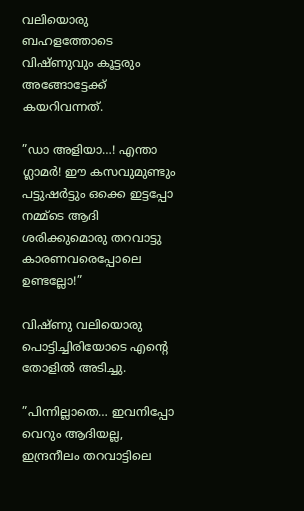വലിയൊരു ബഹളത്തോടെ വിഷ്ണുവും കൂട്ടരും അങ്ങോട്ടേക്ക് കയറിവന്നത്.

”ഡാ അളിയാ…! എന്താ ഗ്ലാമർ! ഈ കസവുമുണ്ടും പട്ടുഷർട്ടും ഒക്കെ ഇട്ടപ്പോ നമ്മ്ടെ ആദി ശരിക്കുമൊരു തറവാട്ടു കാരണവരെപ്പോലെ ഉണ്ടല്ലോ!”

വിഷ്ണു വലിയൊരു പൊട്ടിച്ചിരിയോടെ എന്റെ തോളിൽ അടിച്ചു.

”പിന്നില്ലാതെ… ഇവനിപ്പോ വെറും ആദിയല്ല, ഇന്ദ്രനീലം തറവാട്ടിലെ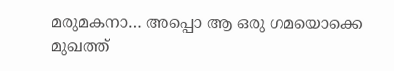മരുമകനാ… അപ്പൊ ആ ഒരു ഗമയൊക്കെ മുഖത്ത്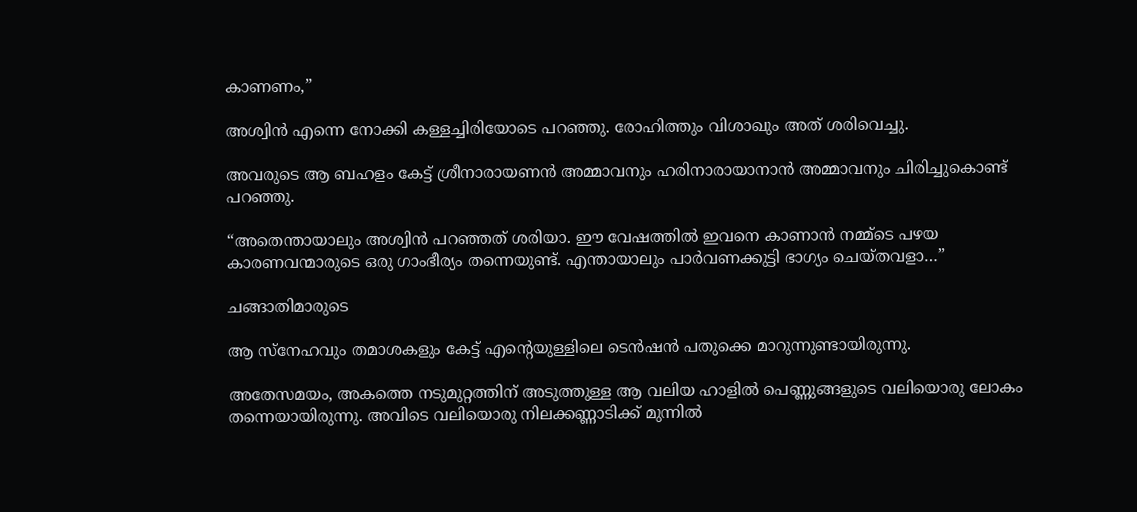കാണണം,”

അശ്വിൻ എന്നെ നോക്കി കള്ളച്ചിരിയോടെ പറഞ്ഞു. രോഹിത്തും വിശാഖും അത് ശരിവെച്ചു.

അവരുടെ ആ ബഹളം കേട്ട് ശ്രീനാരായണൻ അമ്മാവനും ഹരിനാരായാനാൻ അമ്മാവനും ചിരിച്ചുകൊണ്ട് പറഞ്ഞു.

“അതെന്തായാലും അശ്വിൻ പറഞ്ഞത് ശരിയാ. ഈ വേഷത്തിൽ ഇവനെ കാണാൻ നമ്മ്ടെ പഴയ കാരണവന്മാരുടെ ഒരു ഗാംഭീര്യം തന്നെയുണ്ട്. എന്തായാലും പാർവണക്കുട്ടി ഭാഗ്യം ചെയ്തവളാ…”

ചങ്ങാതിമാരുടെ

ആ സ്നേഹവും തമാശകളും കേട്ട് എന്റെയുള്ളിലെ ടെൻഷൻ പതുക്കെ മാറുന്നുണ്ടായിരുന്നു.

അതേസമയം, അകത്തെ നടുമുറ്റത്തിന് അടുത്തുള്ള ആ വലിയ ഹാളിൽ പെണ്ണുങ്ങളുടെ വലിയൊരു ലോകം തന്നെയായിരുന്നു. അവിടെ വലിയൊരു നിലക്കണ്ണാടിക്ക് മുന്നിൽ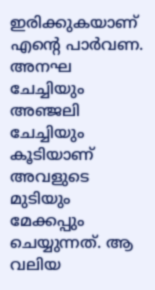ഇരിക്കുകയാണ് എന്റെ പാർവണ. അനഘ ചേച്ചിയും അഞ്ജലി ചേച്ചിയും കൂടിയാണ് അവളുടെ മുടിയും മേക്കപ്പും ചെയ്യുന്നത്. ആ വലിയ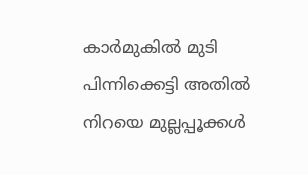കാർമുകിൽ മുടി പിന്നിക്കെട്ടി അതിൽ നിറയെ മുല്ലപ്പൂക്കൾ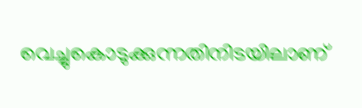വെച്ചുകൊടുക്കുന്നതിനിടയിലാണ്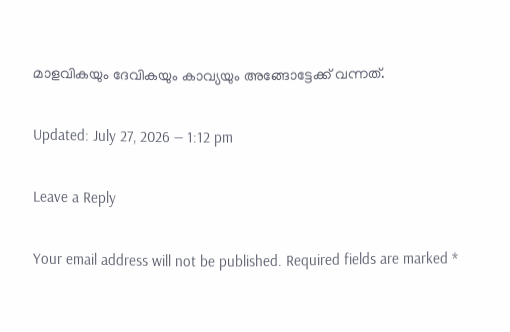മാളവികയും ദേവികയും കാവ്യയും അങ്ങോട്ടേക്ക് വന്നത്.

Updated: July 27, 2026 — 1:12 pm

Leave a Reply

Your email address will not be published. Required fields are marked *